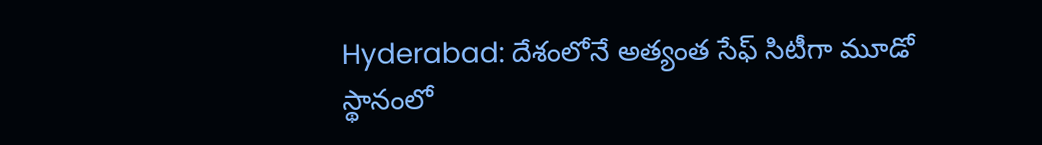Hyderabad: దేశంలోనే అత్యంత సేఫ్ సిటీగా మూడో స్థానంలో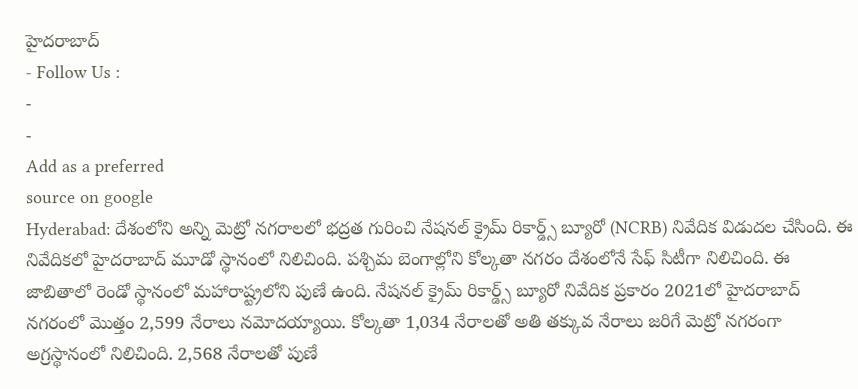హైదరాబాద్
- Follow Us :
-
-
Add as a preferred
source on google
Hyderabad: దేశంలోని అన్ని మెట్రో నగరాలలో భద్రత గురించి నేషనల్ క్రైమ్ రికార్డ్స్ బ్యూరో (NCRB) నివేదిక విడుదల చేసింది. ఈ నివేదికలో హైదరాబాద్ మూడో స్థానంలో నిలిచింది. పశ్చిమ బెంగాల్లోని కోల్కతా నగరం దేశంలోనే సేఫ్ సిటీగా నిలిచింది. ఈ జాబితాలో రెండో స్థానంలో మహారాష్ట్రలోని పుణే ఉంది. నేషనల్ క్రైమ్ రికార్డ్స్ బ్యూరో నివేదిక ప్రకారం 2021లో హైదరాబాద్ నగరంలో మొత్తం 2,599 నేరాలు నమోదయ్యాయి. కోల్కతా 1,034 నేరాలతో అతి తక్కువ నేరాలు జరిగే మెట్రో నగరంగా అగ్రస్థానంలో నిలిచింది. 2,568 నేరాలతో పుణే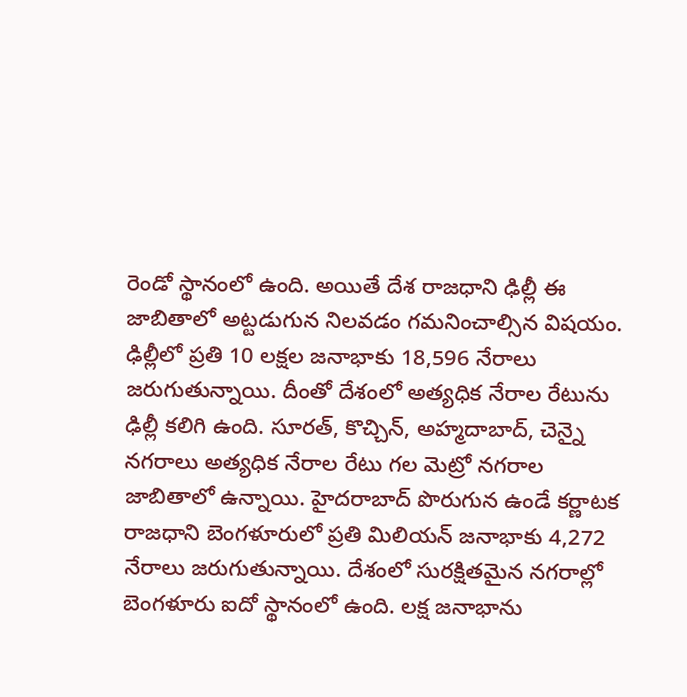రెండో స్థానంలో ఉంది. అయితే దేశ రాజధాని ఢిల్లీ ఈ జాబితాలో అట్టడుగున నిలవడం గమనించాల్సిన విషయం.
ఢిల్లీలో ప్రతి 10 లక్షల జనాభాకు 18,596 నేరాలు జరుగుతున్నాయి. దీంతో దేశంలో అత్యధిక నేరాల రేటును ఢిల్లీ కలిగి ఉంది. సూరత్, కొచ్చిన్, అహ్మదాబాద్, చెన్నై నగరాలు అత్యధిక నేరాల రేటు గల మెట్రో నగరాల జాబితాలో ఉన్నాయి. హైదరాబాద్ పొరుగున ఉండే కర్ణాటక రాజధాని బెంగళూరులో ప్రతి మిలియన్ జనాభాకు 4,272 నేరాలు జరుగుతున్నాయి. దేశంలో సురక్షితమైన నగరాల్లో బెంగళూరు ఐదో స్థానంలో ఉంది. లక్ష జనాభాను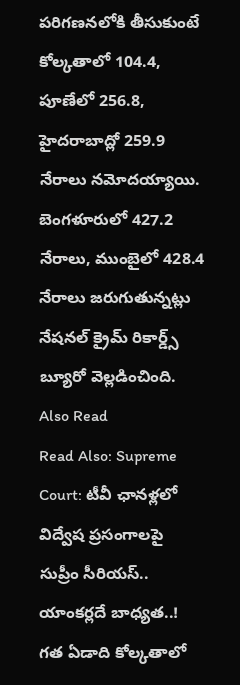పరిగణనలోకి తీసుకుంటే కోల్కతాలో 104.4, పూణేలో 256.8, హైదరాబాద్లో 259.9 నేరాలు నమోదయ్యాయి. బెంగళూరులో 427.2 నేరాలు, ముంబైలో 428.4 నేరాలు జరుగుతున్నట్లు నేషనల్ క్రైమ్ రికార్డ్స్ బ్యూరో వెల్లడించింది.
Also Read
Read Also: Supreme Court: టీవీ ఛానళ్లలో విద్వేష ప్రసంగాలపై సుప్రీం సీరియస్.. యాంకర్లదే బాధ్యత..!
గత ఏడాది కోల్కతాలో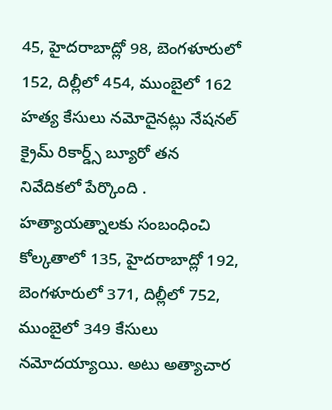45, హైదరాబాద్లో 98, బెంగళూరులో 152, దిల్లీలో 454, ముంబైలో 162 హత్య కేసులు నమోదైనట్లు నేషనల్ క్రైమ్ రికార్డ్స్ బ్యూరో తన నివేదికలో పేర్కొంది . హత్యాయత్నాలకు సంబంధించి కోల్కతాలో 135, హైదరాబాద్లో 192, బెంగళూరులో 371, దిల్లీలో 752, ముంబైలో 349 కేసులు నమోదయ్యాయి. అటు అత్యాచార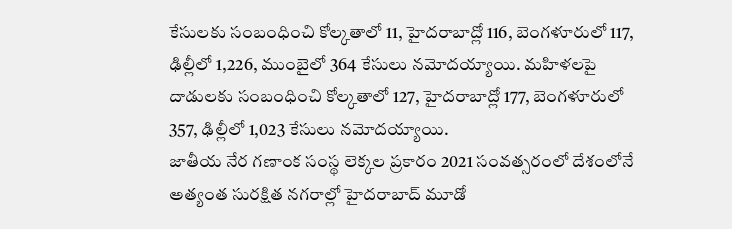కేసులకు సంబంధించి కోల్కతాలో 11, హైదరాబాద్లో 116, బెంగళూరులో 117, ఢిల్లీలో 1,226, ముంబైలో 364 కేసులు నమోదయ్యాయి. మహిళలపై దాడులకు సంబంధించి కోల్కతాలో 127, హైదరాబాద్లో 177, బెంగళూరులో 357, ఢిల్లీలో 1,023 కేసులు నమోదయ్యాయి.
జాతీయ నేర గణాంక సంస్థ లెక్కల ప్రకారం 2021 సంవత్సరంలో దేశంలోనే అత్యంత సురక్షిత నగరాల్లో హైదరాబాద్ మూడో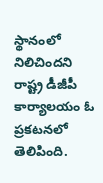స్థానంలో నిలిచిందని రాష్ట్ర డీజీపీ కార్యాలయం ఓ ప్రకటనలో తెలిపింది.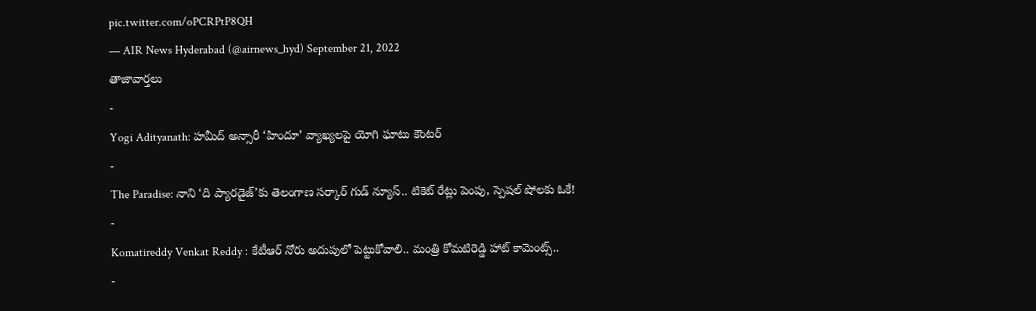pic.twitter.com/oPCRPtP8QH
— AIR News Hyderabad (@airnews_hyd) September 21, 2022
తాజావార్తలు
-
Yogi Adityanath: హమీద్ అన్సారీ ‘హిందూ’ వ్యాఖ్యలపై యోగి ఘాటు కౌంటర్
-
The Paradise: నాని ‘ది ప్యారడైజ్’కు తెలంగాణ సర్కార్ గుడ్ న్యూస్.. టికెట్ రేట్లు పెంపు, స్పెషల్ షోలకు ఓకే!
-
Komatireddy Venkat Reddy : కేటీఆర్ నోరు అదుపులో పెట్టుకోవాలి.. మంత్రి కోమటిరెడ్డి హాట్ కామెంట్స్..
-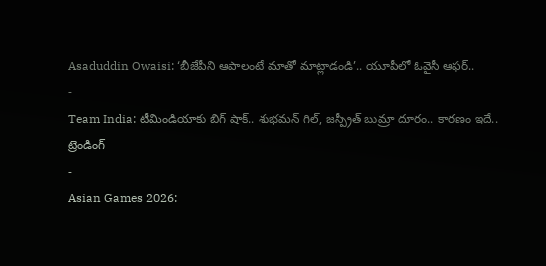Asaduddin Owaisi: ‘బీజేపీని ఆపాలంటే మాతో మాట్లాడండి’.. యూపీలో ఓవైసీ ఆఫర్..
-
Team India: టీమిండియాకు బిగ్ షాక్.. శుభమన్ గిల్, జస్ప్రీత్ బుమ్రా దూరం.. కారణం ఇదే..
ట్రెండింగ్
-
Asian Games 2026: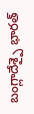బంగ్లాదేశ్పై భారత్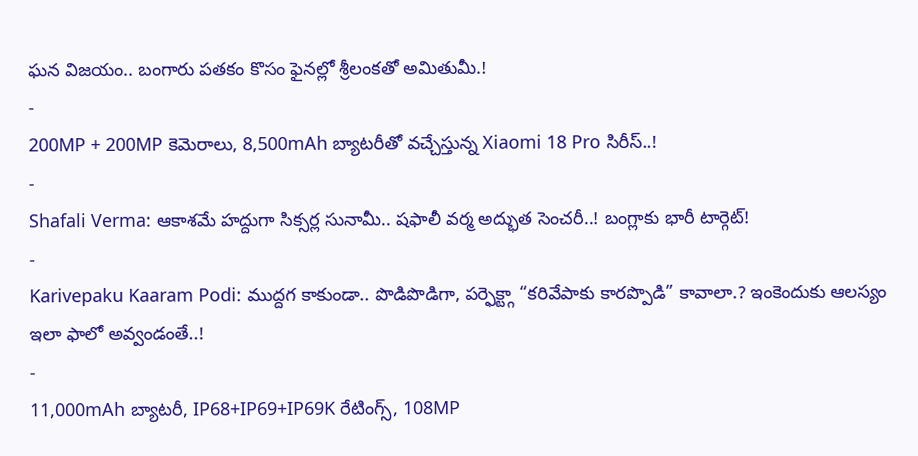ఘన విజయం.. బంగారు పతకం కొసం ఫైనల్లో శ్రీలంకతో అమితుమీ.!
-
200MP + 200MP కెమెరాలు, 8,500mAh బ్యాటరీతో వచ్చేస్తున్న Xiaomi 18 Pro సిరీస్..!
-
Shafali Verma: ఆకాశమే హద్దుగా సిక్సర్ల సునామీ.. షఫాలీ వర్మ అద్భుత సెంచరీ..! బంగ్లాకు భారీ టార్గెట్!
-
Karivepaku Kaaram Podi: ముద్దగ కాకుండా.. పొడిపొడిగా, పర్ఫెక్ట్గా “కరివేపాకు కారప్పొడి” కావాలా.? ఇంకెందుకు ఆలస్యం ఇలా ఫాలో అవ్వండంతే..!
-
11,000mAh బ్యాటరీ, IP68+IP69+IP69K రేటింగ్స్, 108MP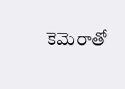కెమెరాతో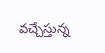వచ్చేస్తున్న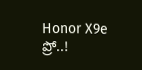Honor X9e ప్రో..!